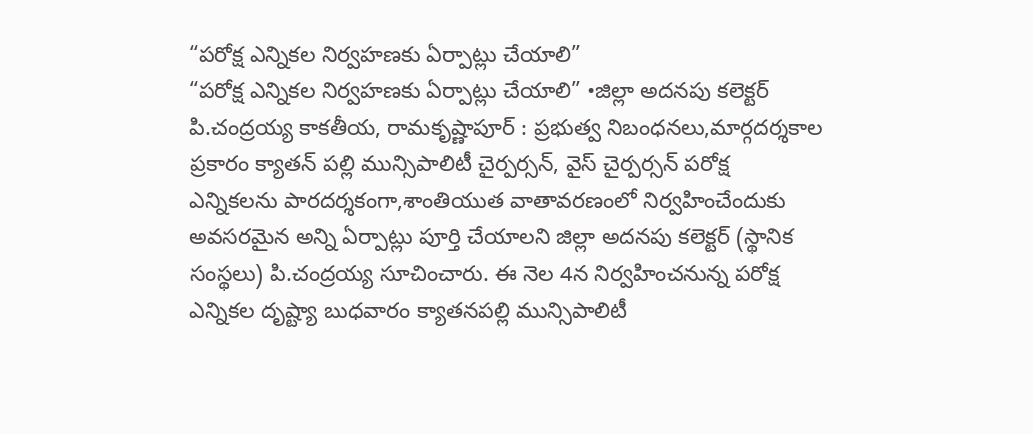“పరోక్ష ఎన్నికల నిర్వహణకు ఏర్పాట్లు చేయాలి”
“పరోక్ష ఎన్నికల నిర్వహణకు ఏర్పాట్లు చేయాలి” •జిల్లా అదనపు కలెక్టర్ పి.చంద్రయ్య కాకతీయ, రామకృష్ణాపూర్ : ప్రభుత్వ నిబంధనలు,మార్గదర్శకాల ప్రకారం క్యాతన్ పల్లి మున్సిపాలిటీ చైర్పర్సన్, వైస్ చైర్పర్సన్ పరోక్ష ఎన్నికలను పారదర్శకంగా,శాంతియుత వాతావరణంలో నిర్వహించేందుకు అవసరమైన అన్ని ఏర్పాట్లు పూర్తి చేయాలని జిల్లా అదనపు కలెక్టర్ (స్థానిక సంస్థలు) పి.చంద్రయ్య సూచించారు. ఈ నెల 4న నిర్వహించనున్న పరోక్ష ఎన్నికల దృష్ట్యా బుధవారం క్యాతనపల్లి మున్సిపాలిటీ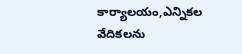కార్యాలయం,ఎన్నికల వేదికలను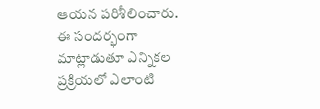ఆయన పరిశీలించారు. ఈ సందర్భంగా మాట్లాడుతూ ఎన్నికల ప్రక్రియలో ఎలాంటి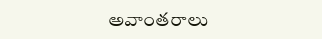అవాంతరాలు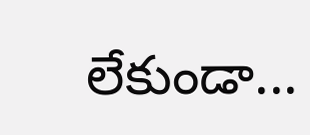లేకుండా...